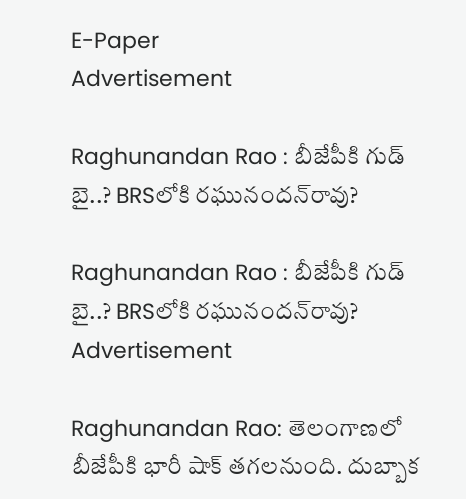E-Paper
Advertisement

Raghunandan Rao : బీజేపీకి గుడ్ బై..? BRSలోకి రఘునందన్‌రావు?

Raghunandan Rao : బీజేపీకి గుడ్ బై..? BRSలోకి రఘునందన్‌రావు?
Advertisement

Raghunandan Rao: తెలంగాణలో బీజేపీకి భారీ షాక్ తగలనుంది. దుబ్బాక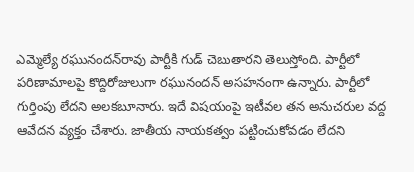ఎమ్మెల్యే రఘునందన్‌రావు పార్టీకి గుడ్ చెబుతారని తెలుస్తోంది. పార్టీలో పరిణామాలపై కొద్దిరోజులుగా రఘునందన్ అసహనంగా ఉన్నారు. పార్టీలో గుర్తింపు లేదని అలకబూనారు. ఇదే విషయంపై ఇటీవల తన అనుచరుల వద్ద ఆవేదన వ్యక్తం చేశారు. జాతీయ నాయకత్వం పట్టించుకోవడం లేదని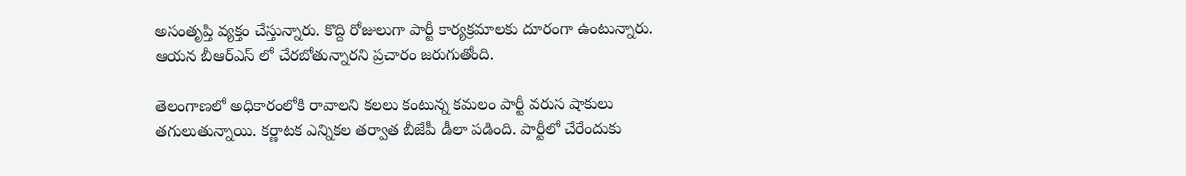అసంతృప్తి వ్యక్తం చేస్తున్నారు. కొద్ది రోజులుగా పార్టీ కార్యక్రమాలకు దూరంగా ఉంటున్నారు. ఆయన బీఆర్ఎస్ లో చేరబోతున్నారని ప్రచారం జరుగుతోంది.

తెలంగాణలో అధికారంలోకి రావాలని కలలు కంటున్న కమలం పార్టీ వరుస షాకులు తగులుతున్నాయి. కర్ణాటక ఎన్నికల తర్వాత బీజేపీ డీలా పడింది. పార్టీలో చేరేందుకు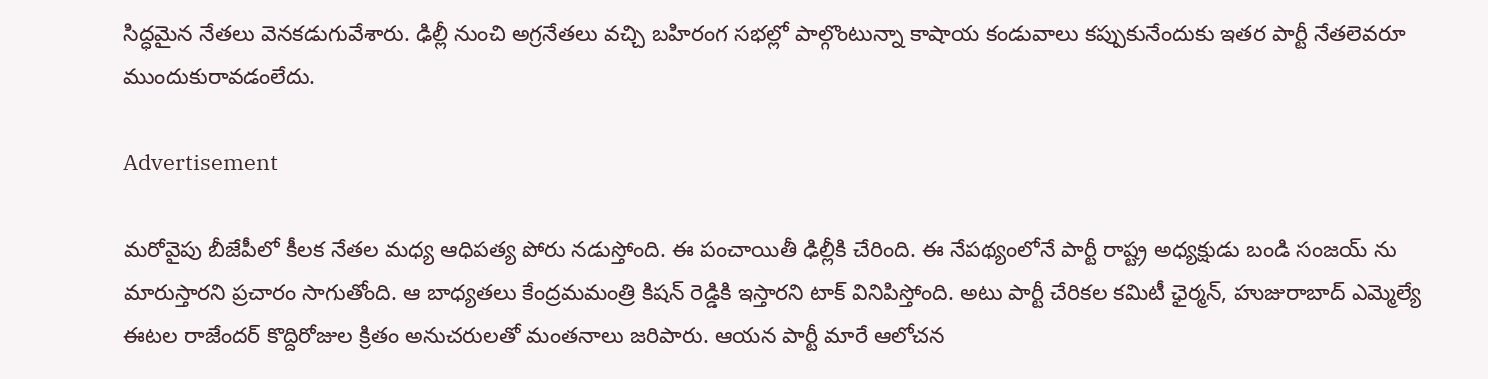సిద్ధమైన నేతలు వెనకడుగువేశారు. ఢిల్లీ నుంచి అగ్రనేతలు వచ్చి బహిరంగ సభల్లో పాల్గొంటున్నా కాషాయ కండువాలు కప్పుకునేందుకు ఇతర పార్టీ నేతలెవరూ ముందుకురావడంలేదు.

Advertisement

మరోవైపు బీజేపీలో కీలక నేతల మధ్య ఆధిపత్య పోరు నడుస్తోంది. ఈ పంచాయితీ ఢిల్లీకి చేరింది. ఈ నేపథ్యంలోనే పార్టీ రాష్ట్ర అధ్యక్షుడు బండి సంజయ్ ను మారుస్తారని ప్రచారం సాగుతోంది. ఆ బాధ్యతలు కేంద్రమమంత్రి కిషన్ రెడ్డికి ఇస్తారని టాక్ వినిపిస్తోంది. అటు పార్టీ చేరికల కమిటీ ఛైర్మన్, హుజురాబాద్ ఎమ్మెల్యే ఈటల రాజేందర్ కొద్దిరోజుల క్రితం అనుచరులతో మంతనాలు జరిపారు. ఆయన పార్టీ మారే ఆలోచన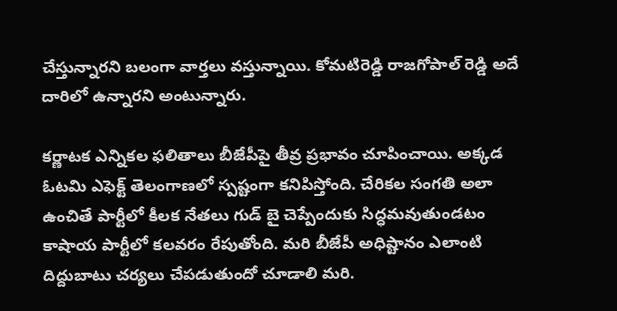చేస్తున్నారని బలంగా వార్తలు వస్తున్నాయి. కోమటిరెడ్డి రాజగోపాల్ రెడ్డి అదే దారిలో ఉన్నారని అంటున్నారు.

కర్ణాటక ఎన్నికల ఫలితాలు బీజేపీపై తీవ్ర ప్రభావం చూపించాయి. అక్కడ ఓటమి ఎఫెక్ట్ తెలంగాణలో స్పష్టంగా కనిపిస్తోంది. చేరికల సంగతి అలా ఉంచితే పార్టీలో కీలక నేతలు గుడ్ బై చెప్పేందుకు సిద్ధమవుతుండటం కాషాయ పార్టీలో కలవరం రేపుతోంది. మరి బీజేపీ అధిష్టానం ఎలాంటి దిద్దుబాటు చర్యలు చేపడుతుందో చూడాలి మరి.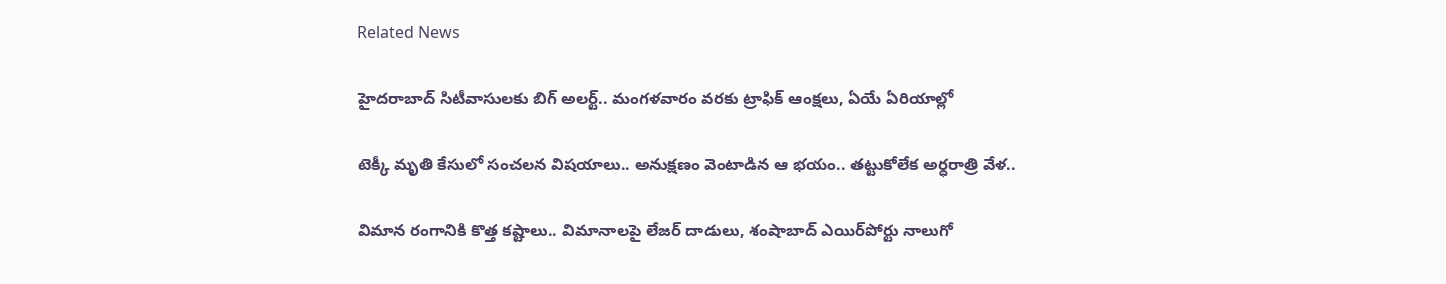Related News

హైదరాబాద్ సిటీవాసులకు బిగ్ అలర్ట్.. మంగళవారం వరకు ట్రాఫిక్ ఆంక్షలు, ఏయే ఏరియాల్లో

టెక్కీ మృతి కేసులో సంచలన విషయాలు.. అనుక్షణం వెంటాడిన ఆ భయం.. తట్టుకోలేక అర్ధరాత్రి వేళ..

విమాన రంగానికి కొత్త కష్టాలు.. విమానాలపై లేజర్ దాడులు, శంషాబాద్ ఎయిర్‌పోర్టు నాలుగో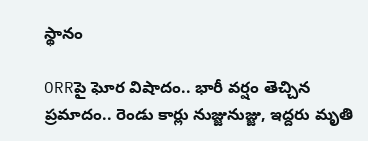స్థానం

ORRపై ఘోర విషాదం.. భారీ వర్షం తెచ్చిన ప్రమాదం.. రెండు కార్లు నుజ్జునుజ్జు, ఇద్దరు మృతి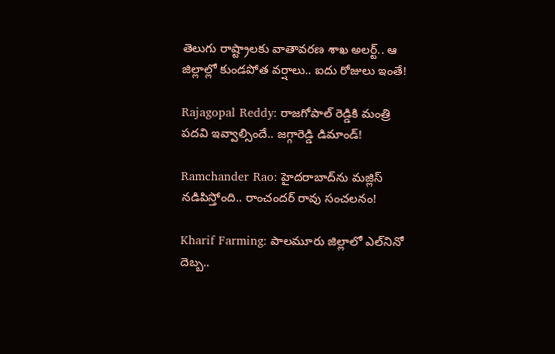తెలుగు రాష్ట్రాలకు వాతావరణ శాఖ అలర్ట్.. ఆ జిల్లాల్లో కుండపోత వర్షాలు.. ఐదు రోజులు ఇంతే!

Rajagopal Reddy: రాజగోపాల్ రెడ్డికి మంత్రి పదవి ఇవ్వాల్సిందే.. జగ్గారెడ్డి డిమాండ్!

Ramchander Rao: హైదరాబాద్‌ను మజ్లిస్ నడిపిస్తోంది.. రాంచందర్ రావు సంచలనం!

Kharif Farming: పాలమూరు జిల్లాలో ఎల్‌నినో దెబ్బ..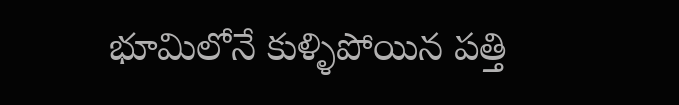భూమిలోనే కుళ్ళిపోయిన పత్తి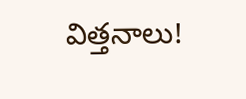విత్తనాలు!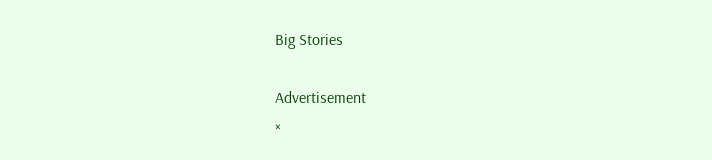Big Stories

Advertisement
×